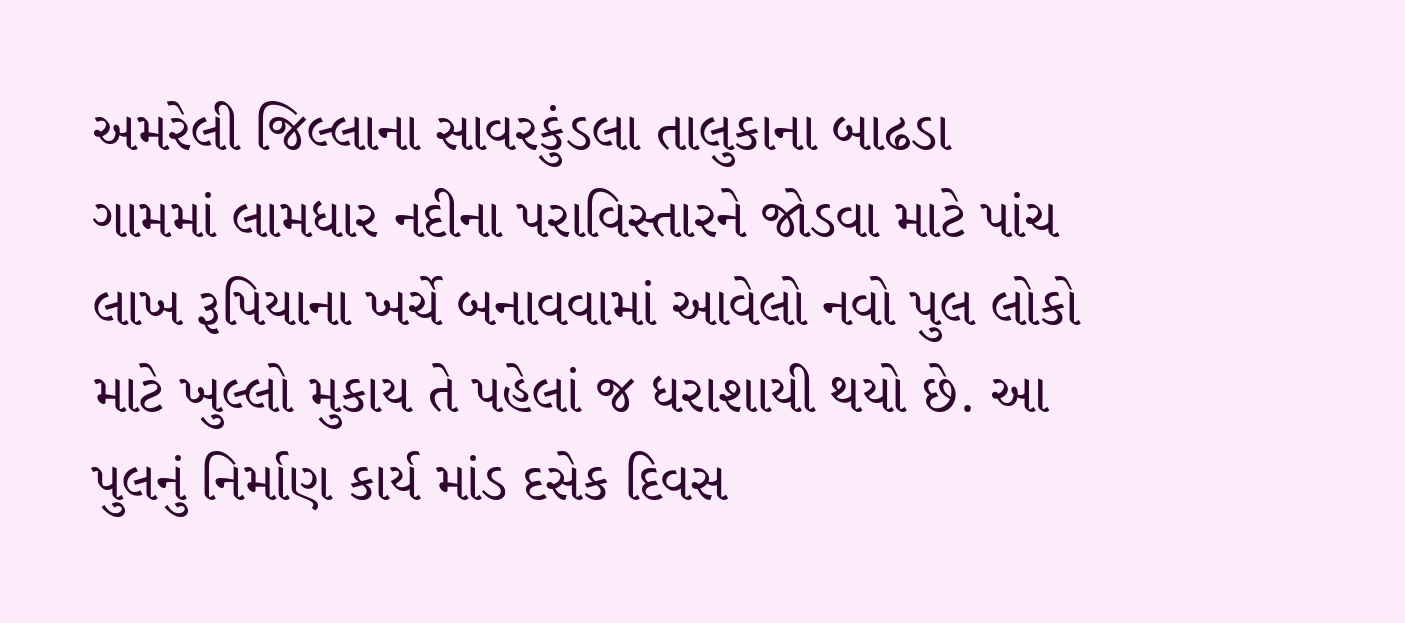અમરેલી જિલ્લાના સાવરકુંડલા તાલુકાના બાઢડા ગામમાં લામધાર નદીના પરાવિસ્તારને જોડવા માટે પાંચ લાખ રૂપિયાના ખર્ચે બનાવવામાં આવેલો નવો પુલ લોકો માટે ખુલ્લો મુકાય તે પહેલાં જ ધરાશાયી થયો છે. આ પુલનું નિર્માણ કાર્ય માંડ દસેક દિવસ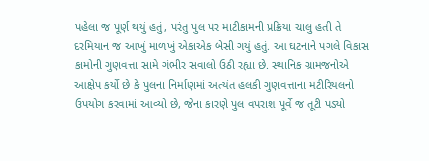પહેલા જ પૂર્ણ થયું હતું, પરંતુ પુલ પર માટીકામની પ્રક્રિયા ચાલુ હતી તે દરમિયાન જ આખું માળખું એકાએક બેસી ગયું હતું. આ ઘટનાને પગલે વિકાસ કામોની ગુણવત્તા સામે ગંભીર સવાલો ઉઠી રહ્યા છે. સ્થાનિક ગ્રામજનોએ આક્ષેપ કર્યો છે કે પુલના નિર્માણમાં અત્યંત હલકી ગુણવત્તાના મટીરિયલનો ઉપયોગ કરવામાં આવ્યો છે, જેના કારણે પુલ વપરાશ પૂર્વે જ તૂટી પડ્યો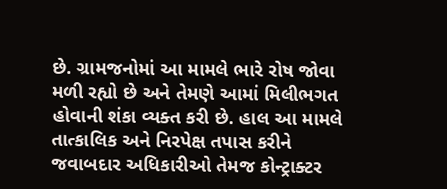છે. ગ્રામજનોમાં આ મામલે ભારે રોષ જોવા મળી રહ્યો છે અને તેમણે આમાં મિલીભગત હોવાની શંકા વ્યક્ત કરી છે. હાલ આ મામલે તાત્કાલિક અને નિરપેક્ષ તપાસ કરીને જવાબદાર અધિકારીઓ તેમજ કોન્ટ્રાક્ટર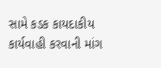સામે કડક કાયદાકીય કાર્યવાહી કરવાની માંગ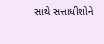સાથે સત્તાધીશોને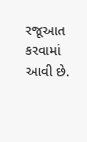રજૂઆત કરવામાં આવી છે.